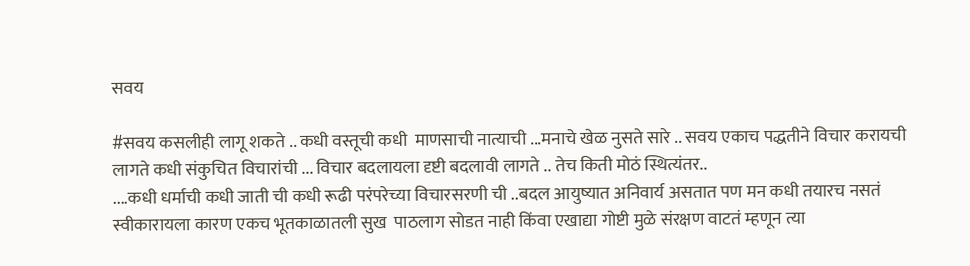सवय

#सवय कसलीही लागू शकते .. कधी वस्तूची कधी  माणसाची नात्याची ...मनाचे खेळ नुसते सारे .. सवय एकाच पद्धतीने विचार करायची लागते कधी संकुचित विचारांची ... विचार बदलायला दृष्टी बदलावी लागते .. तेच किती मोठं स्थित्यंतर..
....कधी धर्माची कधी जाती ची कधी रूढी परंपरेच्या विचारसरणी ची ..बदल आयुष्यात अनिवार्य असतात पण मन कधी तयारच नसतं स्वीकारायला कारण एकच भूतकाळातली सुख  पाठलाग सोडत नाही किंवा एखाद्या गोष्टी मुळे संरक्षण वाटतं म्हणून त्या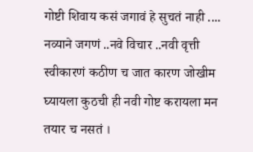गोष्टी शिवाय कसं जगावं हे सुचतं नाही .... नव्याने जगणं ..नवे विचार ..नवी वृत्ती स्वीकारणं कठीण च जात कारण जोखीम घ्यायला कुठची ही नवी गोष्ट करायला मन तयार च नसतं ।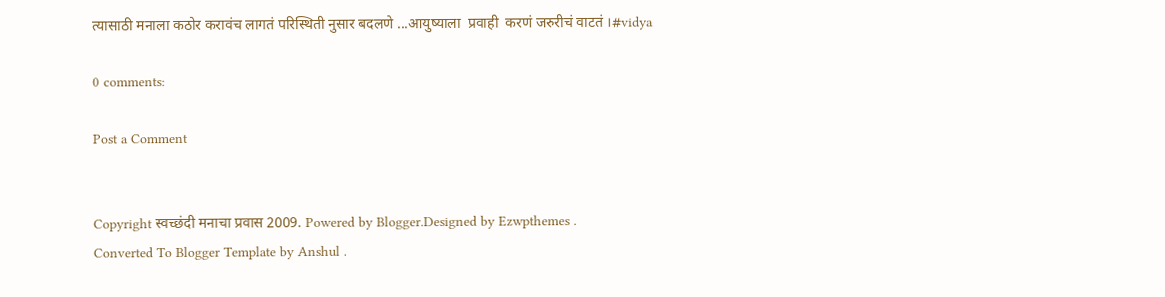त्यासाठी मनाला कठोर करावंच लागतं परिस्थिती नुसार बदलणे ...आयुष्याला  प्रवाही  करणं जरुरीचं वाटतं ।#vidya

0 comments:

Post a Comment


Copyright स्वच्छंदी मनाचा प्रवास 2009. Powered by Blogger.Designed by Ezwpthemes .
Converted To Blogger Template by Anshul .